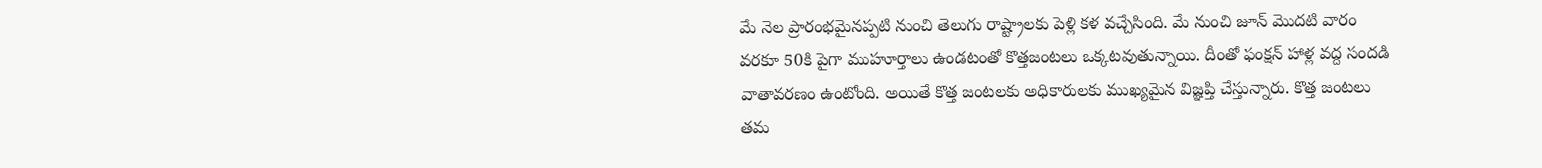మే నెల ప్రారంభమైనప్పటి నుంచి తెలుగు రాష్ట్రాలకు పెళ్లి కళ వచ్చేసింది. మే నుంచి జూన్ మొదటి వారం వరకూ 50కి పైగా ముహూర్తాలు ఉండటంతో కొత్తజంటలు ఒక్కటవుతున్నాయి. దీంతో ఫంక్షన్ హాళ్ల వద్ద సందడి వాతావరణం ఉంటోంది. అయితే కొత్త జంటలకు అధికారులకు ముఖ్యమైన విజ్ఞప్తి చేస్తున్నారు. కొత్త జంటలు తమ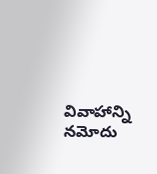వివాహాన్ని నమోదు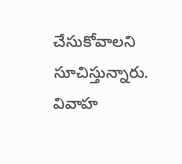చేసుకోవాలని సూచిస్తున్నారు. వివాహ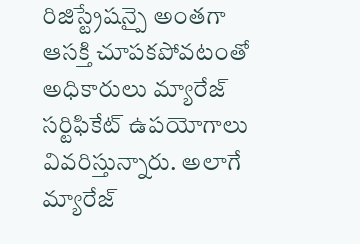రిజిస్ట్రేషన్పై అంతగా ఆసక్తి చూపకపోవటంతో అధికారులు మ్యారేజ్ సర్టిఫికేట్ ఉపయోగాలు వివరిస్తున్నారు. అలాగే మ్యారేజ్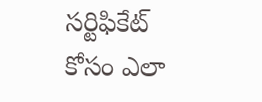సర్టిఫికేట్ కోసం ఎలా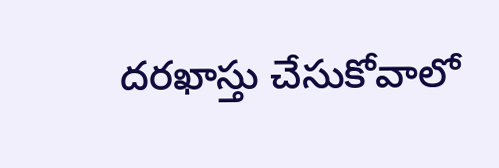దరఖాస్తు చేసుకోవాలో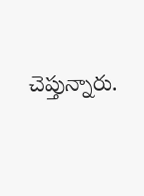చెప్తున్నారు.